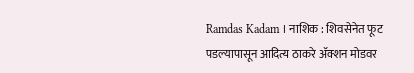Ramdas Kadam । नाशिक : शिवसेनेत फूट पडल्यापासून आदित्य ठाकरे ॲक्शन मोडवर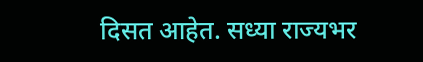दिसत आहेत. सध्या राज्यभर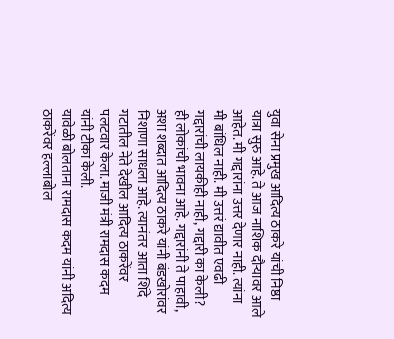युवा सेना प्रमुख आदित्य ठाकरे यांची निष्ठा यात्रा सुरु आहे. ते आज नाशिक दौऱ्यावर आले आहेत. मी गद्दारांना उत्तर देणार नाही. त्यांना मी बांधिल नाही. मी उत्तरं द्यावीत एवढी गद्दारांची लायकीही नाही, गद्दारी का केली? ही लोकांची भावना आहे. गद्दारांनी ते पाहावी, अशा शब्दात आदित्य ठाकरे यांनी बंडखोरांवर निशाणा साधला आहे. त्यानंतर आता शिंदे गटातील नेते देखील आदित्य ठाकरेंवर पलटवार केला. माजी मंत्री रामदास कदम यांनी टीका केली.
यावेळी बोलताना रामदास कदम यांनी अदित्य ठाकरेंवर हल्लाबोल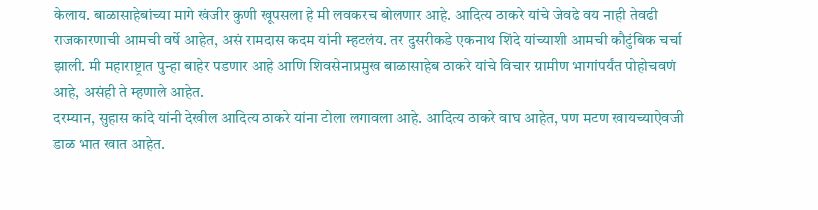केलाय. बाळासाहेबांच्या मागे खंजीर कुणी खूपसला हे मी लवकरच बोलणार आहे. आदित्य ठाकरे यांचे जेवढे वय नाही तेवढी राजकारणाची आमची वर्षे आहेत, असं रामदास कदम यांनी म्हटलंय. तर दुसरीकडे एकनाथ शिंदे यांच्याशी आमची कौटुंबिक चर्चा झाली. मी महाराष्ट्रात पुन्हा बाहेर पडणार आहे आणि शिवसेनाप्रमुख बाळासाहेब ठाकरे यांचे विचार ग्रामीण भागांपर्यंत पोहोचवणं आहे, असंही ते म्हणाले आहेत.
दरम्यान, सुहास कांदे यांनी देखील आदित्य ठाकरे यांना टोला लगावला आहे. आदित्य ठाकरे वाघ आहेत, पण मटण खायच्याऐवजी डाळ भात खात आहेत.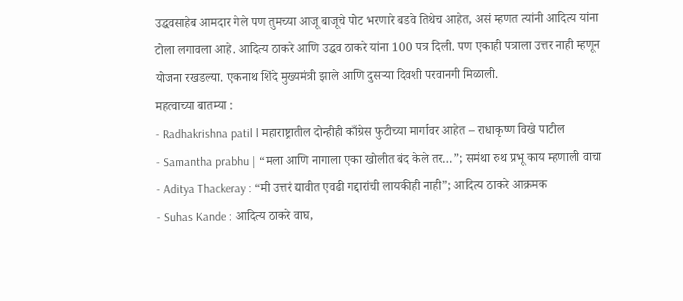उद्धवसाहेब आमदार गेले पण तुमच्या आजू बाजूचे पोट भरणारे बडवे तिथेच आहेत, असं म्हणत त्यांनी आदित्य यांना टोला लगावला आहे. आदित्य ठाकरे आणि उद्धव ठाकरे यांना 100 पत्र दिली. पण एकाही पत्राला उत्तर नाही म्हणून योजना रखडल्या. एकनाथ शिंदे मुख्यमंत्री झाले आणि दुसऱ्या दिवशी परवानगी मिळाली.
महत्वाच्या बातम्या :
- Radhakrishna patil l महाराष्ट्रातील दोन्हीही काँग्रेस फुटीच्या मार्गावर आहेत – राधाकृष्ण विखे पाटील
- Samantha prabhu | “मला आणि नागाला एका खोलीत बंद केले तर…”; समंथा रुथ प्रभू काय म्हणाली वाचा
- Aditya Thackeray : “मी उत्तरं द्यावीत एवढी गद्दारांची लायकीही नाही”; आदित्य ठाकरे आक्रमक
- Suhas Kande : आदित्य ठाकरे वाघ,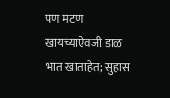पण मटण खायच्याऐवजी डाळ भात खाताहेत; सुहास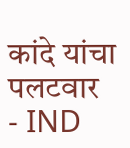कांदे यांचा पलटवार
- IND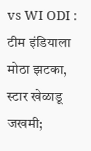vs WI ODI : टीम इंडियाला मोठा झटका, स्टार खेळाडू जखमी;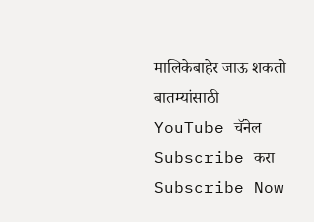मालिकेबाहेर जाऊ शकतो
बातम्यांसाठी YouTube चॅनेल Subscribe करा
Subscribe Now